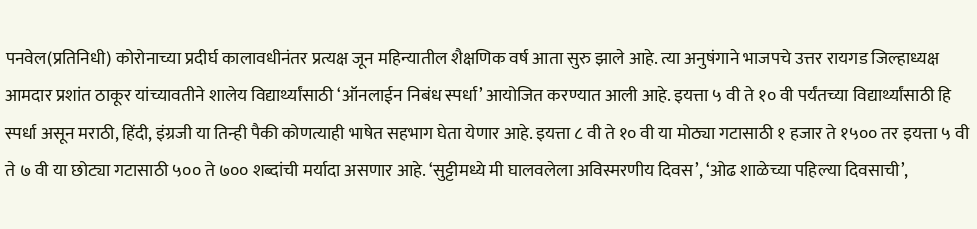पनवेल(प्रतिनिधी) कोरोनाच्या प्रदीर्घ कालावधीनंतर प्रत्यक्ष जून महिन्यातील शैक्षणिक वर्ष आता सुरु झाले आहे. त्या अनुषंगाने भाजपचे उत्तर रायगड जिल्हाध्यक्ष आमदार प्रशांत ठाकूर यांच्यावतीने शालेय विद्यार्थ्यांसाठी ‘ऑनलाईन निबंध स्पर्धा’ आयोजित करण्यात आली आहे. इयत्ता ५ वी ते १० वी पर्यंतच्या विद्यार्थ्यांसाठी हि स्पर्धा असून मराठी, हिंदी, इंग्रजी या तिन्ही पैकी कोणत्याही भाषेत सहभाग घेता येणार आहे. इयत्ता ८ वी ते १० वी या मोठ्या गटासाठी १ हजार ते १५०० तर इयत्ता ५ वी ते ७ वी या छोट्या गटासाठी ५०० ते ७०० शब्दांची मर्यादा असणार आहे. ‘सुट्टीमध्ये मी घालवलेला अविस्मरणीय दिवस’, ‘ओढ शाळेच्या पहिल्या दिवसाची’,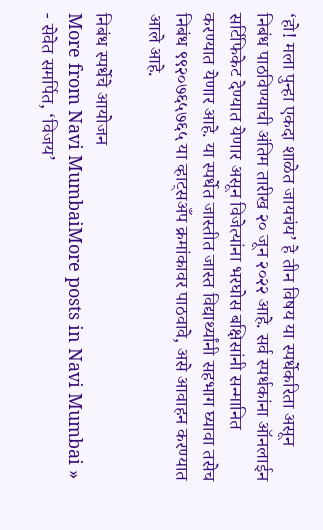‘हो! मला पुन्हा एकदा शाळेत जायचंय’ हे तीन विषय या स्पर्धेकरिता असून निबंध पाठविण्याची अंतिम तारीख २० जून २०२२ आहे. सर्व स्पर्धकांना ऑनलाईन सर्टिफिकेट देण्यात येणार असून विजेत्यांना भरघोस बक्षिसांनी सन्मानित करण्यात येणार आहे. या स्पर्धेत जास्तीत जास्त विद्यार्थ्यांनी सहभाग घ्यावा तसेच निबंध ९९२०७६५७६५ या व्हाट्सअँप क्रमांकावर पाठवावे, असे आवाहन करण्यात आले आहे.

निबंध स्पर्धेचे आयोजन
More from Navi MumbaiMore posts in Navi Mumbai »
- सेवेत समर्पित, ‘विजय’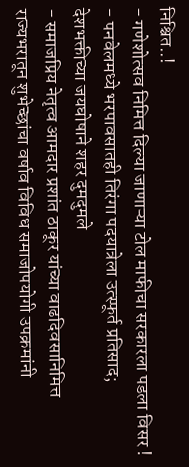निश्चित..!
- गणेशोत्सव निमित्त दिल्या जाणाऱ्या टोल माफीचा सरकारला पडला विसर !
- पनवेलमध्ये भरपावसातही तिरंगा पदयात्रेला उत्स्फूर्त प्रतिसाद; देशभक्तीच्या जयघोषाने शहर दुमदुमले
- समाजप्रिय नेतृत्व आमदार प्रशांत ठाकूर यांच्या वाढदिवसानिमित्त राज्यभरातून शुभेच्छांचा वर्षाव विविध समाजोपयोगी उपक्रमांनी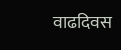वाढदिवस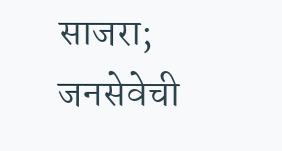साजरा; जनसेवेची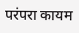परंपरा कायम